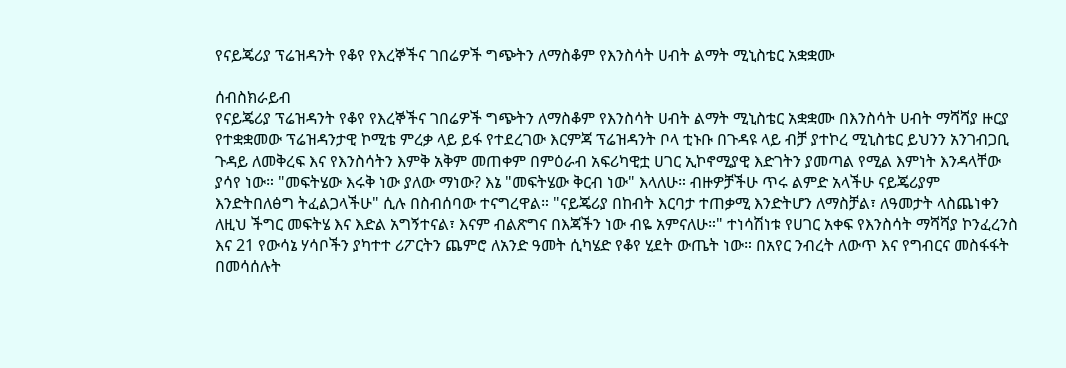የናይጄሪያ ፕሬዝዳንት የቆየ የእረኞችና ገበሬዎች ግጭትን ለማስቆም የእንስሳት ሀብት ልማት ሚኒስቴር አቋቋሙ

ሰብስክራይብ
የናይጄሪያ ፕሬዝዳንት የቆየ የእረኞችና ገበሬዎች ግጭትን ለማስቆም የእንስሳት ሀብት ልማት ሚኒስቴር አቋቋሙ በእንስሳት ሀብት ማሻሻያ ዙርያ የተቋቋመው ፕሬዝዳንታዊ ኮሚቴ ምረቃ ላይ ይፋ የተደረገው እርምጃ ፕሬዝዳንት ቦላ ቲኑቡ በጉዳዩ ላይ ብቻ ያተኮረ ሚኒስቴር ይህንን አንገብጋቢ ጉዳይ ለመቅረፍ እና የእንስሳትን እምቅ አቅም መጠቀም በምዕራብ አፍሪካዊቷ ሀገር ኢኮኖሚያዊ እድገትን ያመጣል የሚል እምነት እንዳላቸው ያሳየ ነው። "መፍትሄው እሩቅ ነው ያለው ማነው? እኔ "መፍትሄው ቅርብ ነው" እላለሁ። ብዙዎቻችሁ ጥሩ ልምድ አላችሁ ናይጄሪያም እንድትበለፅግ ትፈልጋላችሁ" ሲሉ በስብሰባው ተናግረዋል። "ናይጄሪያ በከብት እርባታ ተጠቃሚ እንድትሆን ለማስቻል፣ ለዓመታት ላስጨነቀን ለዚህ ችግር መፍትሄ እና እድል አግኝተናል፣ እናም ብልጽግና በእጃችን ነው ብዬ አምናለሁ።" ተነሳሽነቱ የሀገር አቀፍ የእንስሳት ማሻሻያ ኮንፈረንስ እና 21 የውሳኔ ሃሳቦችን ያካተተ ሪፖርትን ጨምሮ ለአንድ ዓመት ሲካሄድ የቆየ ሂደት ውጤት ነው። በአየር ንብረት ለውጥ እና የግብርና መስፋፋት በመሳሰሉት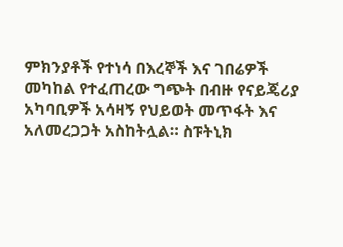ምክንያቶች የተነሳ በእረኞች እና ገበሬዎች መካከል የተፈጠረው ግጭት በብዙ የናይጄሪያ አካባቢዎች አሳዛኝ የህይወት መጥፋት እና አለመረጋጋት አስከትሏል። ስፑትኒክ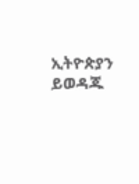ኢትዮጵያን ይወዳጁ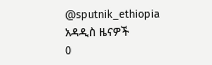@sputnik_ethiopia
አዳዲስ ዜናዎች
0